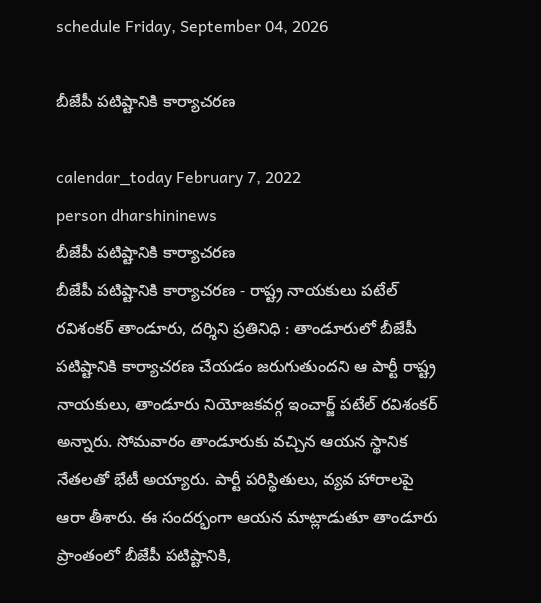schedule Friday, September 04, 2026

బీజేపీ పటిష్టానికి కార్యాచరణ

calendar_today February 7, 2022
person dharshininews
బీజేపీ పటిష్టానికి కార్యాచరణ
బీజేపీ పటిష్టానికి కార్యాచరణ - రాష్ట్ర నాయకులు పటేల్ రవిశంకర్ తాండూరు, ద‌ర్శిని ప్ర‌తినిధి : తాండూరులో బీజేపీ పటిష్టానికి కార్యాచరణ చేయడం జరుగుతుందని ఆ పార్టీ రాష్ట్ర నాయకులు, తాండూరు నియోజకవర్గ ఇంచార్జ్ పటేల్ రవిశంకర్ అన్నారు. సోమవారం తాండూరుకు వచ్చిన ఆయన స్థానిక నేతలతో భేటీ అయ్యారు. పార్టీ పరిస్థితులు, వ్యవ హారాలపై ఆరా తీశారు. ఈ సందర్భంగా ఆయన మాట్లాడుతూ తాండూరు ప్రాంతంలో బీజేపీ పటిష్టానికి,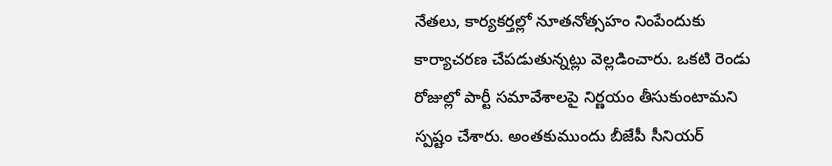నేతలు, కార్యకర్తల్లో నూతనోత్సహం నింపేందుకు కార్యాచరణ చేపడుతున్నట్లు వెల్లడించారు. ఒకటి రెండు రోజుల్లో పార్టీ సమావేశాలపై నిర్ణయం తీసుకుంటామని స్పష్టం చేశారు. అంతకుముందు బీజేపీ సీనియర్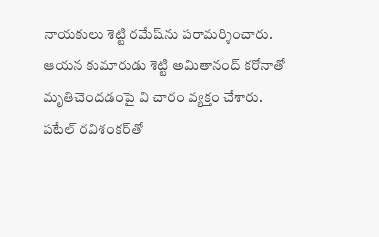నాయకులు శెట్టి రమేష్‌ను పరామర్శించారు. ఆయన కుమారుడు శెట్టి అమితానంద్ కరోనాతో మృతిచెందడంపై వి చారం వ్యక్తం చేశారు. పటేల్ రవిశంకర్‌తో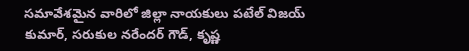సమావేశమైన వారిలో జిల్లా నాయకులు పటేల్ విజయ్ కుమార్, సరుకుల నరేందర్ గౌడ్, కృష్ణ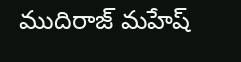ముదిరాజ్ మహేష్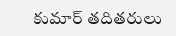కుమార్ తదితరులు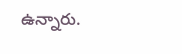ఉన్నారు.